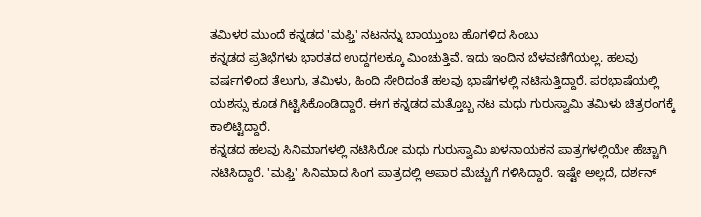ತಮಿಳರ ಮುಂದೆ ಕನ್ನಡದ 'ಮಫ್ತಿ' ನಟನನ್ನು ಬಾಯ್ತುಂಬ ಹೊಗಳಿದ ಸಿಂಬು
ಕನ್ನಡದ ಪ್ರತಿಭೆಗಳು ಭಾರತದ ಉದ್ದಗಲಕ್ಕೂ ಮಿಂಚುತ್ತಿವೆ. ಇದು ಇಂದಿನ ಬೆಳವಣಿಗೆಯಲ್ಲ. ಹಲವು ವರ್ಷಗಳಿಂದ ತೆಲುಗು, ತಮಿಳು, ಹಿಂದಿ ಸೇರಿದಂತೆ ಹಲವು ಭಾಷೆಗಳಲ್ಲಿ ನಟಿಸುತ್ತಿದ್ದಾರೆ. ಪರಭಾಷೆಯಲ್ಲಿ ಯಶಸ್ಸು ಕೂಡ ಗಿಟ್ಟಿಸಿಕೊಂಡಿದ್ದಾರೆ. ಈಗ ಕನ್ನಡದ ಮತ್ತೊಬ್ಬ ನಟ ಮಧು ಗುರುಸ್ವಾಮಿ ತಮಿಳು ಚಿತ್ರರಂಗಕ್ಕೆ ಕಾಲಿಟ್ಟಿದ್ದಾರೆ.
ಕನ್ನಡದ ಹಲವು ಸಿನಿಮಾಗಳಲ್ಲಿ ನಟಿಸಿರೋ ಮಧು ಗುರುಸ್ವಾಮಿ ಖಳನಾಯಕನ ಪಾತ್ರಗಳಲ್ಲಿಯೇ ಹೆಚ್ಚಾಗಿ ನಟಿಸಿದ್ದಾರೆ. 'ಮಫ್ತಿ' ಸಿನಿಮಾದ ಸಿಂಗ ಪಾತ್ರದಲ್ಲಿ ಅಪಾರ ಮೆಚ್ಚುಗೆ ಗಳಿಸಿದ್ದಾರೆ. ಇಷ್ಟೇ ಅಲ್ಲದೆ, ದರ್ಶನ್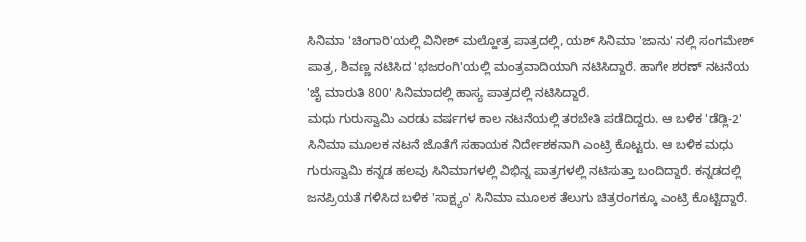ಸಿನಿಮಾ 'ಚಿಂಗಾರಿ'ಯಲ್ಲಿ ವಿನೀಶ್ ಮಲ್ಹೋತ್ರ ಪಾತ್ರದಲ್ಲಿ, ಯಶ್ ಸಿನಿಮಾ 'ಜಾನು' ನಲ್ಲಿ ಸಂಗಮೇಶ್ ಪಾತ್ರ, ಶಿವಣ್ಣ ನಟಿಸಿದ 'ಭಜರಂಗಿ'ಯಲ್ಲಿ ಮಂತ್ರವಾದಿಯಾಗಿ ನಟಿಸಿದ್ದಾರೆ. ಹಾಗೇ ಶರಣ್ ನಟನೆಯ 'ಜೈ ಮಾರುತಿ 800' ಸಿನಿಮಾದಲ್ಲಿ ಹಾಸ್ಯ ಪಾತ್ರದಲ್ಲಿ ನಟಿಸಿದ್ದಾರೆ.
ಮಧು ಗುರುಸ್ವಾಮಿ ಎರಡು ವರ್ಷಗಳ ಕಾಲ ನಟನೆಯಲ್ಲಿ ತರಬೇತಿ ಪಡೆದಿದ್ದರು. ಆ ಬಳಿಕ 'ಡೆಡ್ಲಿ-2' ಸಿನಿಮಾ ಮೂಲಕ ನಟನೆ ಜೊತೆಗೆ ಸಹಾಯಕ ನಿರ್ದೇಶಕನಾಗಿ ಎಂಟ್ರಿ ಕೊಟ್ಟರು. ಆ ಬಳಿಕ ಮಧು ಗುರುಸ್ವಾಮಿ ಕನ್ನಡ ಹಲವು ಸಿನಿಮಾಗಳಲ್ಲಿ ವಿಭಿನ್ನ ಪಾತ್ರಗಳಲ್ಲಿ ನಟಿಸುತ್ತಾ ಬಂದಿದ್ದಾರೆ. ಕನ್ನಡದಲ್ಲಿ ಜನಪ್ರಿಯತೆ ಗಳಿಸಿದ ಬಳಿಕ 'ಸಾಕ್ಷ್ಯಂ' ಸಿನಿಮಾ ಮೂಲಕ ತೆಲುಗು ಚಿತ್ರರಂಗಕ್ಕೂ ಎಂಟ್ರಿ ಕೊಟ್ಟಿದ್ದಾರೆ.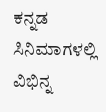ಕನ್ನಡ ಸಿನಿಮಾಗಳಲ್ಲಿ ವಿಭಿನ್ನ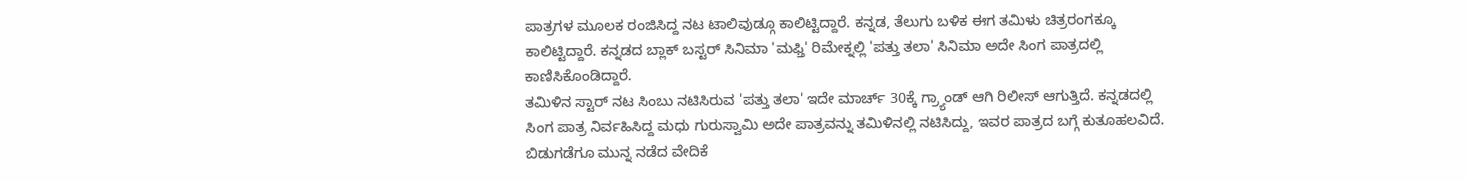ಪಾತ್ರಗಳ ಮೂಲಕ ರಂಜಿಸಿದ್ದ ನಟ ಟಾಲಿವುಡ್ಗೂ ಕಾಲಿಟ್ಟಿದ್ದಾರೆ. ಕನ್ನಡ, ತೆಲುಗು ಬಳಿಕ ಈಗ ತಮಿಳು ಚಿತ್ರರಂಗಕ್ಕೂ ಕಾಲಿಟ್ಟಿದ್ದಾರೆ. ಕನ್ನಡದ ಬ್ಲಾಕ್ ಬಸ್ಟರ್ ಸಿನಿಮಾ 'ಮಫ್ತಿ' ರಿಮೇಕ್ನಲ್ಲಿ 'ಪತ್ತು ತಲಾ' ಸಿನಿಮಾ ಅದೇ ಸಿಂಗ ಪಾತ್ರದಲ್ಲಿ ಕಾಣಿಸಿಕೊಂಡಿದ್ದಾರೆ.
ತಮಿಳಿನ ಸ್ಟಾರ್ ನಟ ಸಿಂಬು ನಟಿಸಿರುವ 'ಪತ್ತು ತಲಾ' ಇದೇ ಮಾರ್ಚ್ 30ಕ್ಕೆ ಗ್ರ್ಯಾಂಡ್ ಆಗಿ ರಿಲೀಸ್ ಆಗುತ್ತಿದೆ. ಕನ್ನಡದಲ್ಲಿ ಸಿಂಗ ಪಾತ್ರ ನಿರ್ವಹಿಸಿದ್ದ ಮಧು ಗುರುಸ್ವಾಮಿ ಅದೇ ಪಾತ್ರವನ್ನು ತಮಿಳಿನಲ್ಲಿ ನಟಿಸಿದ್ದು, ಇವರ ಪಾತ್ರದ ಬಗ್ಗೆ ಕುತೂಹಲವಿದೆ. ಬಿಡುಗಡೆಗೂ ಮುನ್ನ ನಡೆದ ವೇದಿಕೆ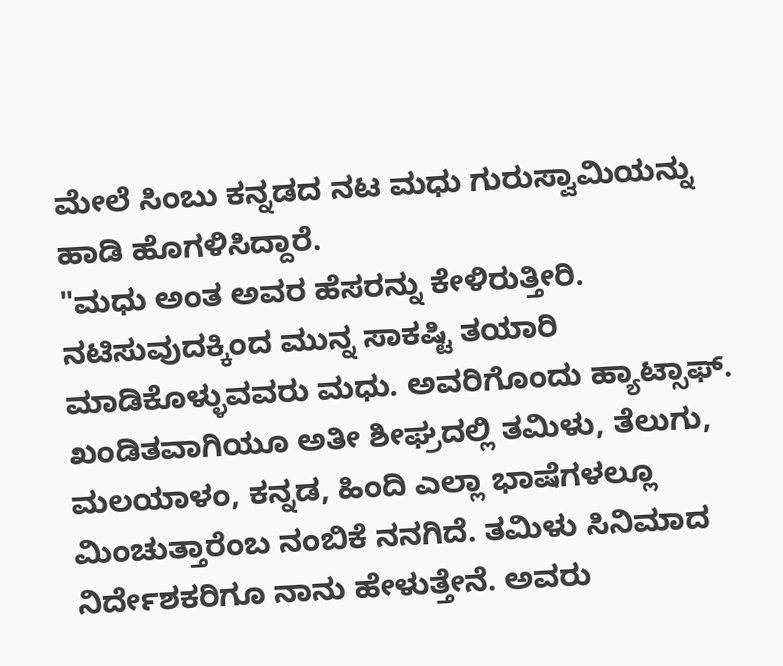ಮೇಲೆ ಸಿಂಬು ಕನ್ನಡದ ನಟ ಮಧು ಗುರುಸ್ವಾಮಿಯನ್ನು ಹಾಡಿ ಹೊಗಳಿಸಿದ್ದಾರೆ.
"ಮಧು ಅಂತ ಅವರ ಹೆಸರನ್ನು ಕೇಳಿರುತ್ತೀರಿ. ನಟಿಸುವುದಕ್ಕಿಂದ ಮುನ್ನ ಸಾಕಷ್ಟಿ ತಯಾರಿ ಮಾಡಿಕೊಳ್ಳುವವರು ಮಧು. ಅವರಿಗೊಂದು ಹ್ಯಾಟ್ಸಾಫ್. ಖಂಡಿತವಾಗಿಯೂ ಅತೀ ಶೀಘ್ರದಲ್ಲಿ ತಮಿಳು, ತೆಲುಗು, ಮಲಯಾಳಂ, ಕನ್ನಡ, ಹಿಂದಿ ಎಲ್ಲಾ ಭಾಷೆಗಳಲ್ಲೂ ಮಿಂಚುತ್ತಾರೆಂಬ ನಂಬಿಕೆ ನನಗಿದೆ. ತಮಿಳು ಸಿನಿಮಾದ ನಿರ್ದೇಶಕರಿಗೂ ನಾನು ಹೇಳುತ್ತೇನೆ. ಅವರು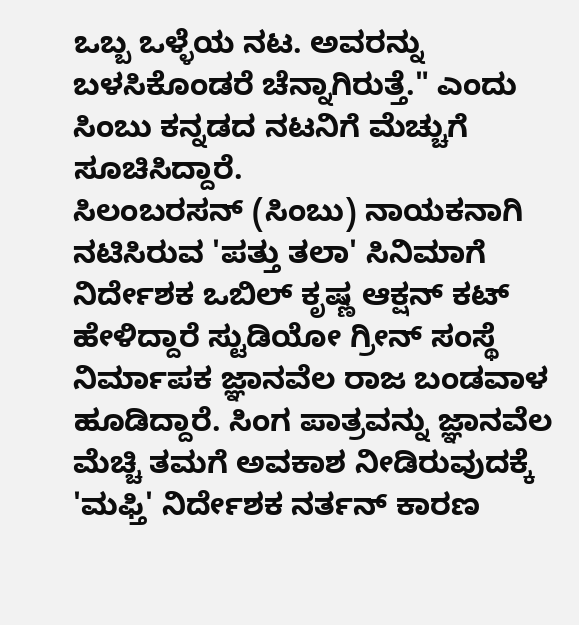ಒಬ್ಬ ಒಳ್ಳೆಯ ನಟ. ಅವರನ್ನು ಬಳಸಿಕೊಂಡರೆ ಚೆನ್ನಾಗಿರುತ್ತೆ." ಎಂದು ಸಿಂಬು ಕನ್ನಡದ ನಟನಿಗೆ ಮೆಚ್ಚುಗೆ ಸೂಚಿಸಿದ್ದಾರೆ.
ಸಿಲಂಬರಸನ್ (ಸಿಂಬು) ನಾಯಕನಾಗಿ ನಟಿಸಿರುವ 'ಪತ್ತು ತಲಾ' ಸಿನಿಮಾಗೆ ನಿರ್ದೇಶಕ ಒಬಿಲ್ ಕೃಷ್ಣ ಆಕ್ಷನ್ ಕಟ್ ಹೇಳಿದ್ದಾರೆ ಸ್ಟುಡಿಯೋ ಗ್ರೀನ್ ಸಂಸ್ಥೆ ನಿರ್ಮಾಪಕ ಜ್ಞಾನವೆಲ ರಾಜ ಬಂಡವಾಳ ಹೂಡಿದ್ದಾರೆ. ಸಿಂಗ ಪಾತ್ರವನ್ನು ಜ್ಞಾನವೆಲ ಮೆಚ್ಚಿ ತಮಗೆ ಅವಕಾಶ ನೀಡಿರುವುದಕ್ಕೆ 'ಮಫ್ತಿ' ನಿರ್ದೇಶಕ ನರ್ತನ್ ಕಾರಣ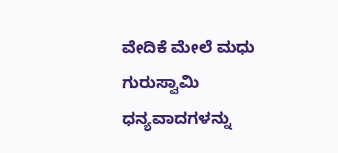ವೇದಿಕೆ ಮೇಲೆ ಮಧು ಗುರುಸ್ವಾಮಿ ಧನ್ಯವಾದಗಳನ್ನು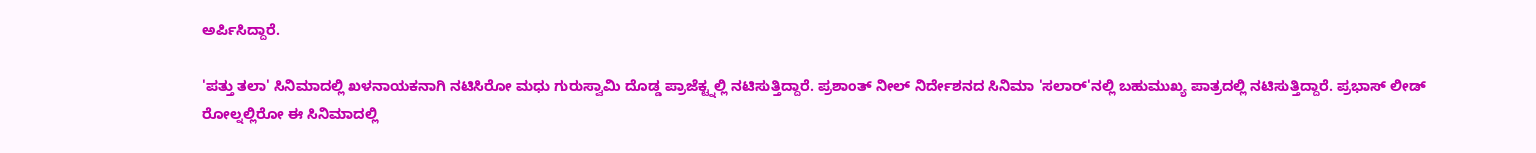ಅರ್ಪಿಸಿದ್ದಾರೆ.

'ಪತ್ತು ತಲಾ' ಸಿನಿಮಾದಲ್ಲಿ ಖಳನಾಯಕನಾಗಿ ನಟಿಸಿರೋ ಮಧು ಗುರುಸ್ವಾಮಿ ದೊಡ್ಡ ಪ್ರಾಜೆಕ್ಟ್ನಲ್ಲಿ ನಟಿಸುತ್ತಿದ್ದಾರೆ. ಪ್ರಶಾಂತ್ ನೀಲ್ ನಿರ್ದೇಶನದ ಸಿನಿಮಾ 'ಸಲಾರ್'ನಲ್ಲಿ ಬಹುಮುಖ್ಯ ಪಾತ್ರದಲ್ಲಿ ನಟಿಸುತ್ತಿದ್ದಾರೆ. ಪ್ರಭಾಸ್ ಲೀಡ್ ರೋಲ್ನಲ್ಲಿರೋ ಈ ಸಿನಿಮಾದಲ್ಲಿ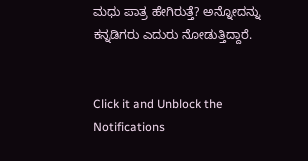ಮಧು ಪಾತ್ರ ಹೇಗಿರುತ್ತೆ? ಅನ್ನೋದನ್ನು ಕನ್ನಡಿಗರು ಎದುರು ನೋಡುತ್ತಿದ್ದಾರೆ.


Click it and Unblock the Notifications